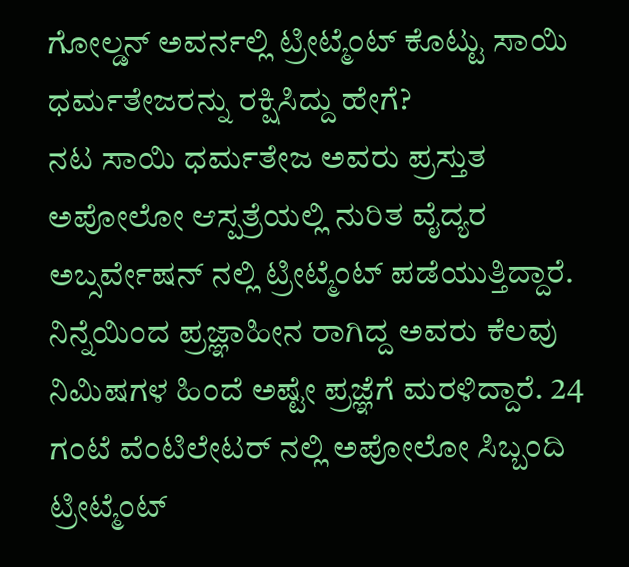ಗೋಲ್ಡನ್ ಅವರ್ನಲ್ಲಿ ಟ್ರೀಟ್ಮೆಂಟ್ ಕೊಟ್ಟು ಸಾಯಿ ಧರ್ಮತೇಜರನ್ನು ರಕ್ಷಿಸಿದ್ದು ಹೇಗೆ?
ನಟ ಸಾಯಿ ಧರ್ಮತೇಜ ಅವರು ಪ್ರಸ್ತುತ ಅಪೋಲೋ ಆಸ್ಪತ್ರೆಯಲ್ಲಿ ನುರಿತ ವೈದ್ಯರ ಅಬ್ಸರ್ವೇಷನ್ ನಲ್ಲಿ ಟ್ರೀಟ್ಮೆಂಟ್ ಪಡೆಯುತ್ತಿದ್ದಾರೆ. ನಿನ್ನೆಯಿಂದ ಪ್ರಜ್ಞಾಹೀನ ರಾಗಿದ್ದ ಅವರು ಕೆಲವು ನಿಮಿಷಗಳ ಹಿಂದೆ ಅಷ್ಟೇ ಪ್ರಜ್ಞೆಗೆ ಮರಳಿದ್ದಾರೆ. 24 ಗಂಟೆ ವೆಂಟಿಲೇಟರ್ ನಲ್ಲಿ ಅಪೋಲೋ ಸಿಬ್ಬಂದಿ ಟ್ರೀಟ್ಮೆಂಟ್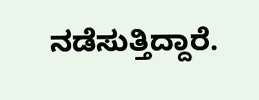ನಡೆಸುತ್ತಿದ್ದಾರೆ.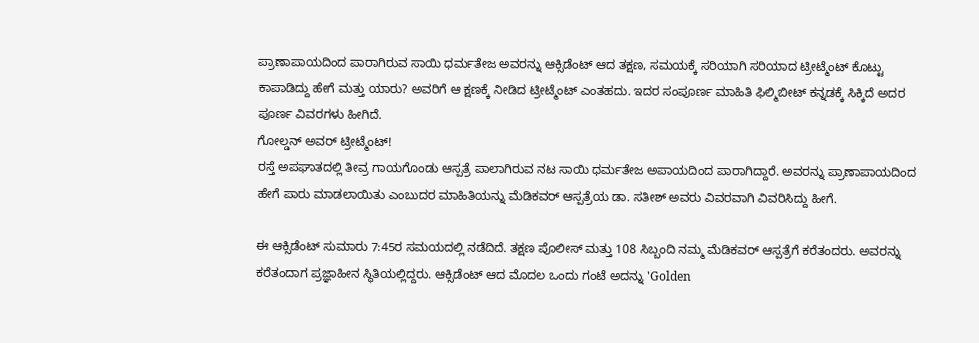ಪ್ರಾಣಾಪಾಯದಿಂದ ಪಾರಾಗಿರುವ ಸಾಯಿ ಧರ್ಮತೇಜ ಅವರನ್ನು ಆಕ್ಸಿಡೆಂಟ್ ಆದ ತಕ್ಷಣ, ಸಮಯಕ್ಕೆ ಸರಿಯಾಗಿ ಸರಿಯಾದ ಟ್ರೀಟ್ಮೆಂಟ್ ಕೊಟ್ಟು ಕಾಪಾಡಿದ್ದು ಹೇಗೆ ಮತ್ತು ಯಾರು? ಅವರಿಗೆ ಆ ಕ್ಷಣಕ್ಕೆ ನೀಡಿದ ಟ್ರೀಟ್ಮೆಂಟ್ ಎಂತಹದು. ಇದರ ಸಂಪೂರ್ಣ ಮಾಹಿತಿ ಫಿಲ್ಮಿಬೀಟ್ ಕನ್ನಡಕ್ಕೆ ಸಿಕ್ಕಿದೆ ಅದರ ಪೂರ್ಣ ವಿವರಗಳು ಹೀಗಿದೆ.
ಗೋಲ್ಡನ್ ಅವರ್ ಟ್ರೀಟ್ಮೆಂಟ್!
ರಸ್ತೆ ಅಪಘಾತದಲ್ಲಿ ತೀವ್ರ ಗಾಯಗೊಂಡು ಆಸ್ಪತ್ರೆ ಪಾಲಾಗಿರುವ ನಟ ಸಾಯಿ ಧರ್ಮತೇಜ ಅಪಾಯದಿಂದ ಪಾರಾಗಿದ್ದಾರೆ. ಅವರನ್ನು ಪ್ರಾಣಾಪಾಯದಿಂದ ಹೇಗೆ ಪಾರು ಮಾಡಲಾಯಿತು ಎಂಬುದರ ಮಾಹಿತಿಯನ್ನು ಮೆಡಿಕವರ್ ಆಸ್ಪತ್ರೆಯ ಡಾ. ಸತೀಶ್ ಅವರು ವಿವರವಾಗಿ ವಿವರಿಸಿದ್ದು ಹೀಗೆ.

ಈ ಆಕ್ಸಿಡೆಂಟ್ ಸುಮಾರು 7:45ರ ಸಮಯದಲ್ಲಿ ನಡೆದಿದೆ. ತಕ್ಷಣ ಪೊಲೀಸ್ ಮತ್ತು 108 ಸಿಬ್ಬಂದಿ ನಮ್ಮ ಮೆಡಿಕವರ್ ಆಸ್ಪತ್ರೆಗೆ ಕರೆತಂದರು. ಅವರನ್ನು ಕರೆತಂದಾಗ ಪ್ರಜ್ಞಾಹೀನ ಸ್ಥಿತಿಯಲ್ಲಿದ್ದರು. ಆಕ್ಸಿಡೆಂಟ್ ಆದ ಮೊದಲ ಒಂದು ಗಂಟೆ ಅದನ್ನು 'Golden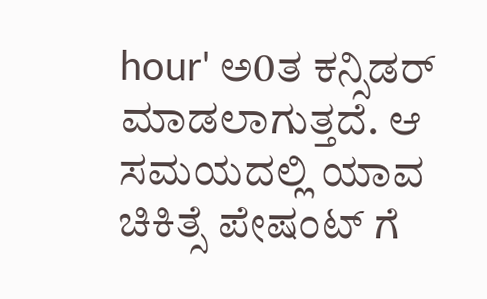hour' ಅ0ತ ಕನ್ಸಿಡರ್ ಮಾಡಲಾಗುತ್ತದೆ. ಆ ಸಮಯದಲ್ಲಿ ಯಾವ ಚಿಕಿತ್ಸೆ ಪೇಷಂಟ್ ಗೆ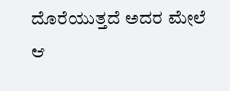ದೊರೆಯುತ್ತದೆ ಅದರ ಮೇಲೆ ಆ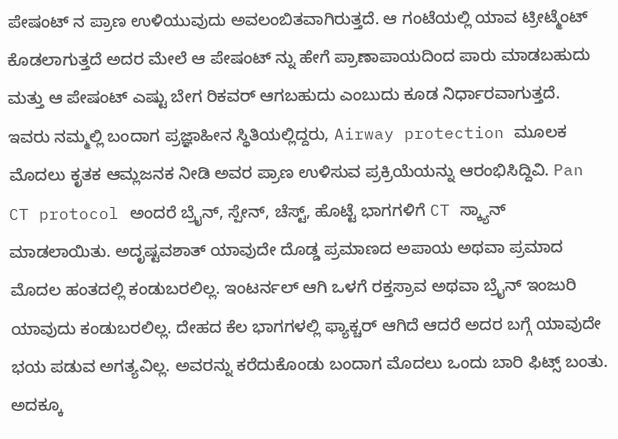ಪೇಷಂಟ್ ನ ಪ್ರಾಣ ಉಳಿಯುವುದು ಅವಲಂಬಿತವಾಗಿರುತ್ತದೆ. ಆ ಗಂಟೆಯಲ್ಲಿ ಯಾವ ಟ್ರೀಟ್ಮೆಂಟ್ ಕೊಡಲಾಗುತ್ತದೆ ಅದರ ಮೇಲೆ ಆ ಪೇಷಂಟ್ ನ್ನು ಹೇಗೆ ಪ್ರಾಣಾಪಾಯದಿಂದ ಪಾರು ಮಾಡಬಹುದು ಮತ್ತು ಆ ಪೇಷಂಟ್ ಎಷ್ಟು ಬೇಗ ರಿಕವರ್ ಆಗಬಹುದು ಎಂಬುದು ಕೂಡ ನಿರ್ಧಾರವಾಗುತ್ತದೆ.
ಇವರು ನಮ್ಮಲ್ಲಿ ಬಂದಾಗ ಪ್ರಜ್ಞಾಹೀನ ಸ್ಥಿತಿಯಲ್ಲಿದ್ದರು, Airway protection ಮೂಲಕ ಮೊದಲು ಕೃತಕ ಆಮ್ಲಜನಕ ನೀಡಿ ಅವರ ಪ್ರಾಣ ಉಳಿಸುವ ಪ್ರಕ್ರಿಯೆಯನ್ನು ಆರಂಭಿಸಿದ್ದಿವಿ. Pan CT protocol ಅಂದರೆ ಬ್ರೈನ್, ಸ್ಪೇನ್, ಚೆಸ್ಟ್, ಹೊಟ್ಟೆ ಭಾಗಗಳಿಗೆ CT ಸ್ಕ್ಯಾನ್ ಮಾಡಲಾಯಿತು. ಅದೃಷ್ಟವಶಾತ್ ಯಾವುದೇ ದೊಡ್ಡ ಪ್ರಮಾಣದ ಅಪಾಯ ಅಥವಾ ಪ್ರಮಾದ ಮೊದಲ ಹಂತದಲ್ಲಿ ಕಂಡುಬರಲಿಲ್ಲ. ಇಂಟರ್ನಲ್ ಆಗಿ ಒಳಗೆ ರಕ್ತಸ್ರಾವ ಅಥವಾ ಬ್ರೈನ್ ಇಂಜುರಿ ಯಾವುದು ಕಂಡುಬರಲಿಲ್ಲ. ದೇಹದ ಕೆಲ ಭಾಗಗಳಲ್ಲಿ ಫ್ಯಾಕ್ಚರ್ ಆಗಿದೆ ಆದರೆ ಅದರ ಬಗ್ಗೆ ಯಾವುದೇ ಭಯ ಪಡುವ ಅಗತ್ಯವಿಲ್ಲ. ಅವರನ್ನು ಕರೆದುಕೊಂಡು ಬಂದಾಗ ಮೊದಲು ಒಂದು ಬಾರಿ ಫಿಟ್ಸ್ ಬಂತು. ಅದಕ್ಕೂ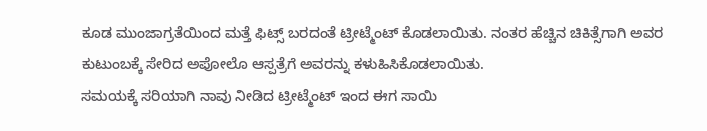ಕೂಡ ಮುಂಜಾಗ್ರತೆಯಿಂದ ಮತ್ತೆ ಫಿಟ್ಸ್ ಬರದಂತೆ ಟ್ರೀಟ್ಮೆಂಟ್ ಕೊಡಲಾಯಿತು. ನಂತರ ಹೆಚ್ಚಿನ ಚಿಕಿತ್ಸೆಗಾಗಿ ಅವರ ಕುಟುಂಬಕ್ಕೆ ಸೇರಿದ ಅಪೋಲೊ ಆಸ್ಪತ್ರೆಗೆ ಅವರನ್ನು ಕಳುಹಿಸಿಕೊಡಲಾಯಿತು.
ಸಮಯಕ್ಕೆ ಸರಿಯಾಗಿ ನಾವು ನೀಡಿದ ಟ್ರೀಟ್ಮೆಂಟ್ ಇಂದ ಈಗ ಸಾಯಿ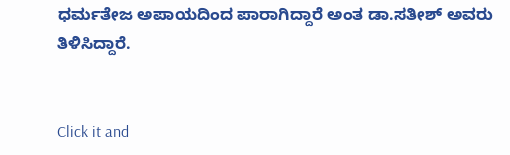ಧರ್ಮತೇಜ ಅಪಾಯದಿಂದ ಪಾರಾಗಿದ್ದಾರೆ ಅಂತ ಡಾ.ಸತೀಶ್ ಅವರು ತಿಳಿಸಿದ್ದಾರೆ.


Click it and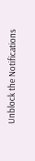Unblock the Notifications